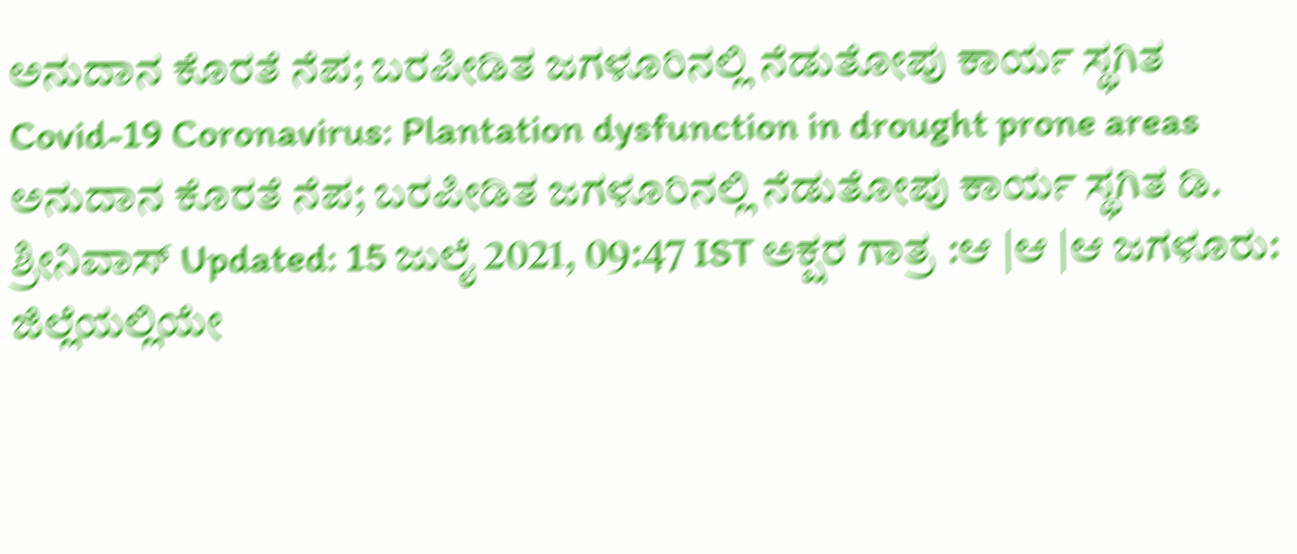ಅನುದಾನ ಕೊರತೆ ನೆಪ; ಬರಪೀಡಿತ ಜಗಳೂರಿನಲ್ಲಿ ನೆಡುತೋಪು ಕಾರ್ಯ ಸ್ಥಗಿತ
Covid-19 Coronavirus: Plantation dysfunction in drought prone areas ಅನುದಾನ ಕೊರತೆ ನೆಪ; ಬರಪೀಡಿತ ಜಗಳೂರಿನಲ್ಲಿ ನೆಡುತೋಪು ಕಾರ್ಯ ಸ್ಥಗಿತ ಡಿ. ಶ್ರೀನಿವಾಸ್ Updated: 15 ಜುಲೈ 2021, 09:47 IST ಅಕ್ಷರ ಗಾತ್ರ :ಆ |ಆ |ಆ ಜಗಳೂರು: ಜಿಲ್ಲೆಯಲ್ಲಿಯೇ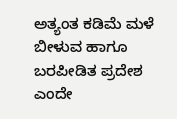ಅತ್ಯಂತ ಕಡಿಮೆ ಮಳೆ ಬೀಳುವ ಹಾಗೂ ಬರಪೀಡಿತ ಪ್ರದೇಶ ಎಂದೇ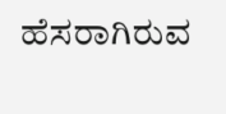ಹೆಸರಾಗಿರುವ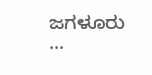ಜಗಳೂರು ...